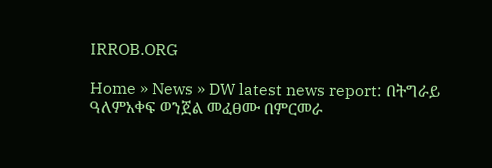IRROB.ORG

Home » News » DW latest news report: በትግራይ ዓለምአቀፍ ወንጀል መፈፀሙ በምርመራ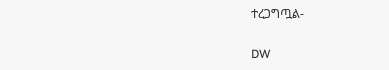ተረጋግጧል-

DW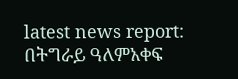latest news report: በትግራይ ዓለምአቀፍ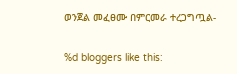ወንጀል መፈፀሙ በምርመራ ተረጋግጧል-

%d bloggers like this: